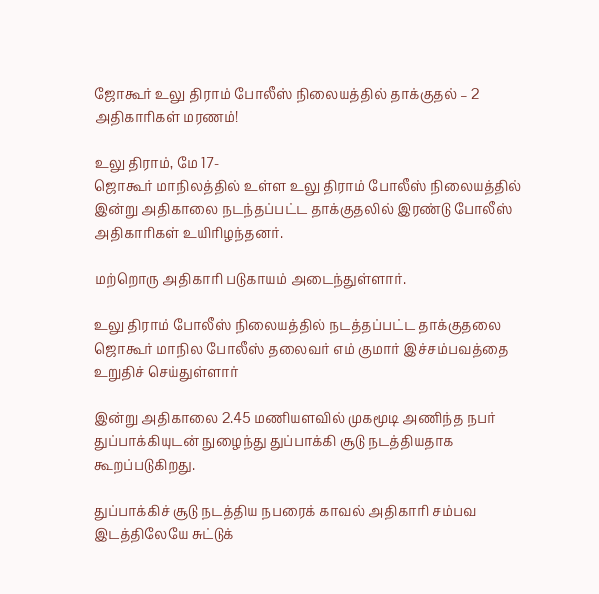ஜோகூர் உலு திராம் போலீஸ் நிலையத்தில் தாக்குதல் – 2 அதிகாரிகள் மரணம்!

உலு திராம், மே 17-
ஜொகூர் மாநிலத்தில் உள்ள உலு திராம் போலீஸ் நிலையத்தில் இன்று அதிகாலை நடந்தப்பட்ட தாக்குதலில் இரண்டு போலீஸ் அதிகாரிகள் உயிரிழந்தனர்.

மற்றொரு அதிகாரி படுகாயம் அடைந்துள்ளார்.

உலு திராம் போலீஸ் நிலையத்தில் நடத்தப்பட்ட தாக்குதலை ஜொகூர் மாநில போலீஸ் தலைவர் எம் குமார் இச்சம்பவத்தை உறுதிச் செய்துள்ளார்

இன்று அதிகாலை 2.45 மணியளவில் முகமூடி அணிந்த நபர் துப்பாக்கியுடன் நுழைந்து துப்பாக்கி சூடு நடத்தியதாக கூறப்படுகிறது.

துப்பாக்கிச் சூடு நடத்திய நபரைக் காவல் அதிகாரி சம்பவ இடத்திலேயே சுட்டுக்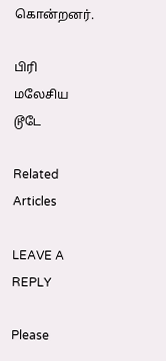கொன்றனர்.

பிரி மலேசிய டூடே

Related Articles

LEAVE A REPLY

Please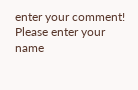enter your comment!
Please enter your name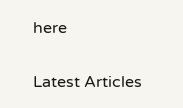here

Latest Articles